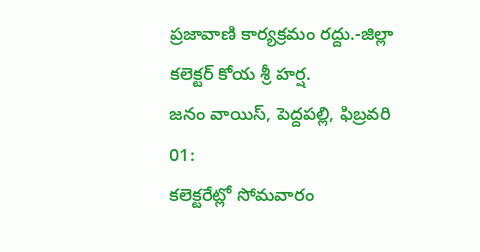ప్రజావాణి కార్యక్రమం రద్దు.-జిల్లా కలెక్టర్ కోయ శ్రీ హర్ష.
జనం వాయిస్, పెద్దపల్లి, ఫిబ్రవరి 01:
కలెక్టరేట్లో సోమవారం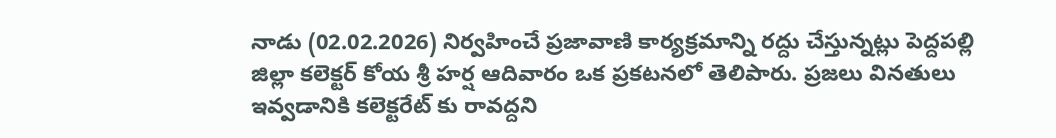నాడు (02.02.2026) నిర్వహించే ప్రజావాణి కార్యక్రమాన్ని రద్దు చేస్తున్నట్లు పెద్దపల్లి జిల్లా కలెక్టర్ కోయ శ్రీ హర్ష ఆదివారం ఒక ప్రకటనలో తెలిపారు. ప్రజలు వినతులు ఇవ్వడానికి కలెక్టరేట్ కు రావద్దని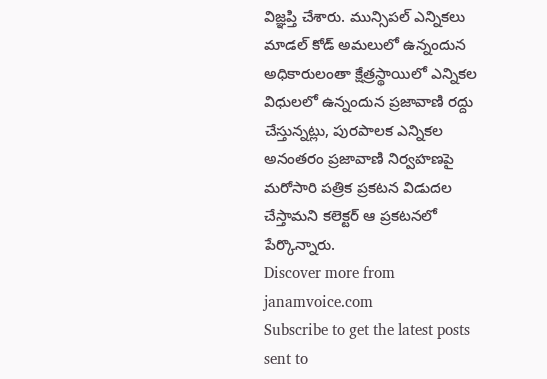విజ్ఞప్తి చేశారు. మున్సిపల్ ఎన్నికలు మాడల్ కోడ్ అమలులో ఉన్నందున అధికారులంతా క్షేత్రస్థాయిలో ఎన్నికల విధులలో ఉన్నందున ప్రజావాణి రద్దు చేస్తున్నట్లు, పురపాలక ఎన్నికల అనంతరం ప్రజావాణి నిర్వహణపై మరోసారి పత్రిక ప్రకటన విడుదల చేస్తామని కలెక్టర్ ఆ ప్రకటనలో పేర్కొన్నారు.
Discover more from janamvoice.com
Subscribe to get the latest posts sent to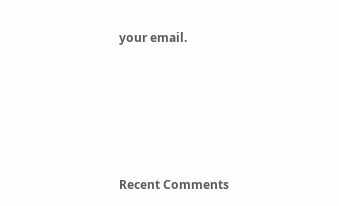your email.





Recent Comments